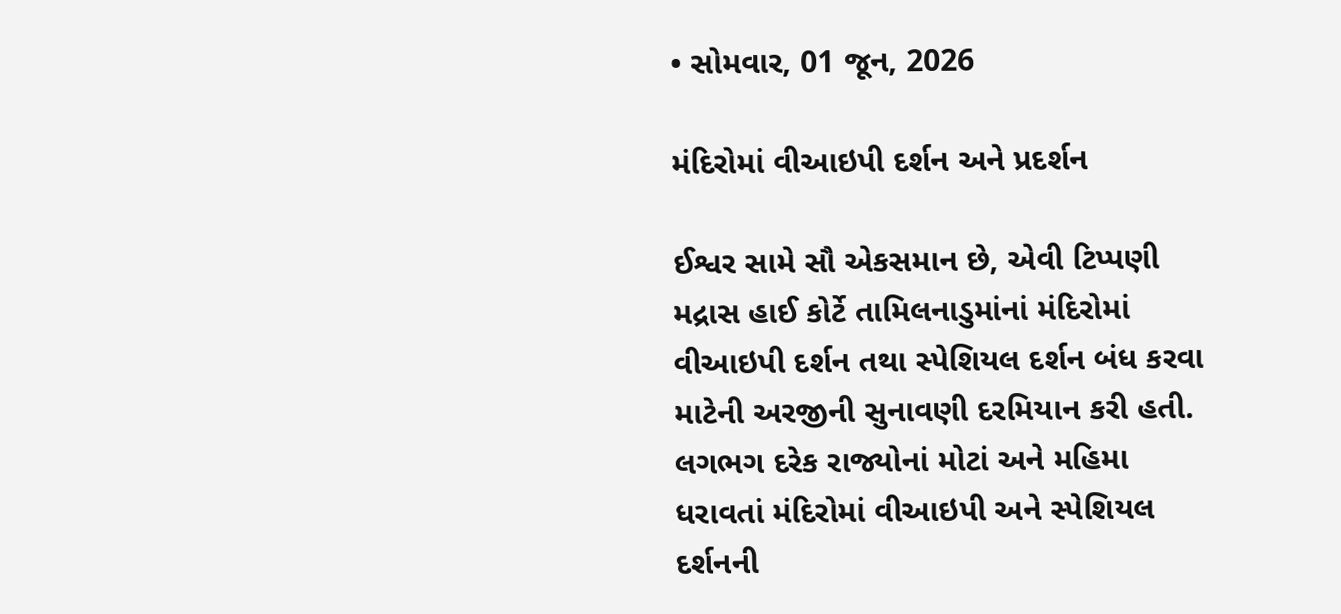• સોમવાર, 01 જૂન, 2026

મંદિરોમાં વીઆઇપી દર્શન અને પ્રદર્શન

ઈશ્વર સામે સૌ એકસમાન છે, એવી ટિપ્પણી મદ્રાસ હાઈ કોર્ટે તામિલનાડુમાંનાં મંદિરોમાં વીઆઇપી દર્શન તથા સ્પેશિયલ દર્શન બંધ કરવા માટેની અરજીની સુનાવણી દરમિયાન કરી હતી. લગભગ દરેક રાજ્યોનાં મોટાં અને મહિમા ધરાવતાં મંદિરોમાં વીઆઇપી અને સ્પેશિયલ દર્શનની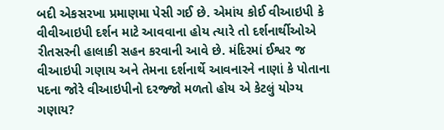બદી એકસરખા પ્રમાણમા પેસી ગઈ છે. એમાંય કોઈ વીઆઇપી કે વીવીઆઇપી દર્શન માટે આવવાના હોય ત્યારે તો દર્શનાર્થીઓએ રીતસરની હાલાકી સહન કરવાની આવે છે. મંદિરમાં ઈશ્વર જ વીઆઇપી ગણાય અને તેમના દર્શનાર્થે આવનારને નાણાં કે પોતાના પદના જોરે વીઆઇપીનો દરજ્જો મળતો હોય એ કેટલું યોગ્ય ગણાય?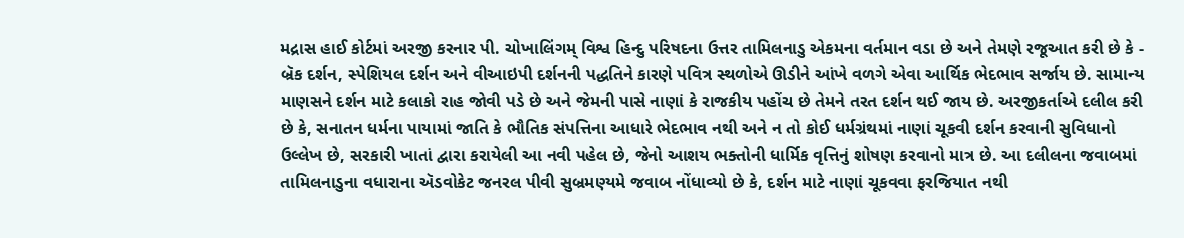મદ્રાસ હાઈ કોર્ટમાં અરજી કરનાર પી. ચોખાલિંગમ્ વિશ્વ હિન્દુ પરિષદના ઉત્તર તામિલનાડુ એકમના વર્તમાન વડા છે અને તેમણે રજૂઆત કરી છે કે - બ્રૅક દર્શન, સ્પેશિયલ દર્શન અને વીઆઇપી દર્શનની પદ્ધતિને કારણે પવિત્ર સ્થળોએ ઊડીને આંખે વળગે એવા આર્થિક ભેદભાવ સર્જાય છે. સામાન્ય માણસને દર્શન માટે કલાકો રાહ જોવી પડે છે અને જેમની પાસે નાણાં કે રાજકીય પહોંચ છે તેમને તરત દર્શન થઈ જાય છે. અરજીકર્તાએ દલીલ કરી છે કે, સનાતન ધર્મના પાયામાં જાતિ કે ભૌતિક સંપત્તિના આધારે ભેદભાવ નથી અને ન તો કોઈ ધર્મગ્રંથમાં નાણાં ચૂકવી દર્શન કરવાની સુવિધાનો ઉલ્લેખ છે, સરકારી ખાતાં દ્વારા કરાયેલી આ નવી પહેલ છે, જેનો આશય ભક્તોની ધાર્મિક વૃત્તિનું શોષણ કરવાનો માત્ર છે. આ દલીલના જવાબમાં તામિલનાડુના વધારાના ઍડવોકેટ જનરલ પીવી સુબ્રમણ્યમે જવાબ નોંધાવ્યો છે કે, દર્શન માટે નાણાં ચૂકવવા ફરજિયાત નથી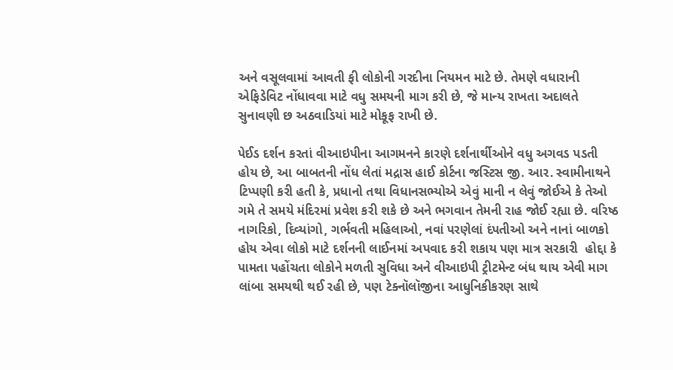અને વસૂલવામાં આવતી ફી લોકોની ગરદીના નિયમન માટે છે. તેમણે વધારાની એફિડેવિટ નોંધાવવા માટે વધુ સમયની માગ કરી છે, જે માન્ય રાખતા અદાલતે સુનાવણી છ અઠવાડિયાં માટે મોકૂફ રાખી છે.

પેઈડ દર્શન કરતાં વીઆઇપીના આગમનને કારણે દર્શનાર્થીઓને વધુ અગવડ પડતી હોય છે, આ બાબતની નોંધ લેતાં મદ્રાસ હાઈ કોર્ટના જસ્ટિસ જી. આર. સ્વામીનાથને ટિપ્પણી કરી હતી કે, પ્રધાનો તથા વિધાનસભ્યોએ એવું માની ન લેવું જોઈએ કે તેઓ ગમે તે સમયે મંદિરમાં પ્રવેશ કરી શકે છે અને ભગવાન તેમની રાહ જોઈ રહ્યા છે. વરિષ્ઠ નાગરિકો, દિવ્યાંગો, ગર્ભવતી મહિલાઓ, નવાં પરણેલાં દંપતીઓ અને નાનાં બાળકો હોય એવા લોકો માટે દર્શનની લાઈનમાં અપવાદ કરી શકાય પણ માત્ર સરકારી  હોદ્દા કે પામતા પહોંચતા લોકોને મળતી સુવિધા અને વીઆઇપી ટ્રીટમેન્ટ બંધ થાય એવી માગ લાંબા સમયથી થઈ રહી છે, પણ ટેક્નૉલૉજીના આધુનિકીકરણ સાથે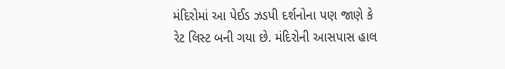મંદિરોમાં આ પેઈડ ઝડપી દર્શનોના પણ જાણે કે રેટ લિસ્ટ બની ગયા છે. મંદિરોની આસપાસ હાલ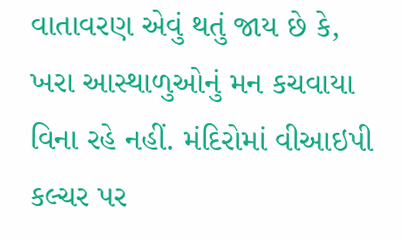વાતાવરણ એવું થતું જાય છે કે, ખરા આસ્થાળુઓનું મન કચવાયા વિના રહે નહીં. મંદિરોમાં વીઆઇપી કલ્ચર પર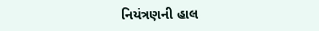નિયંત્રણની હાલ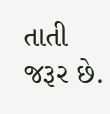તાતી જરૂર છે.